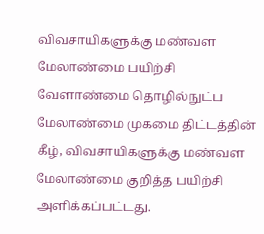விவசாயிகளுக்கு மண்வள மேலாண்மை பயிற்சி
வேளாண்மை தொழில்நுட்ப மேலாண்மை முகமை திட்டத்தின் கீழ், விவசாயிகளுக்கு மண்வள மேலாண்மை குறித்த பயிற்சி அளிக்கப்பட்டது.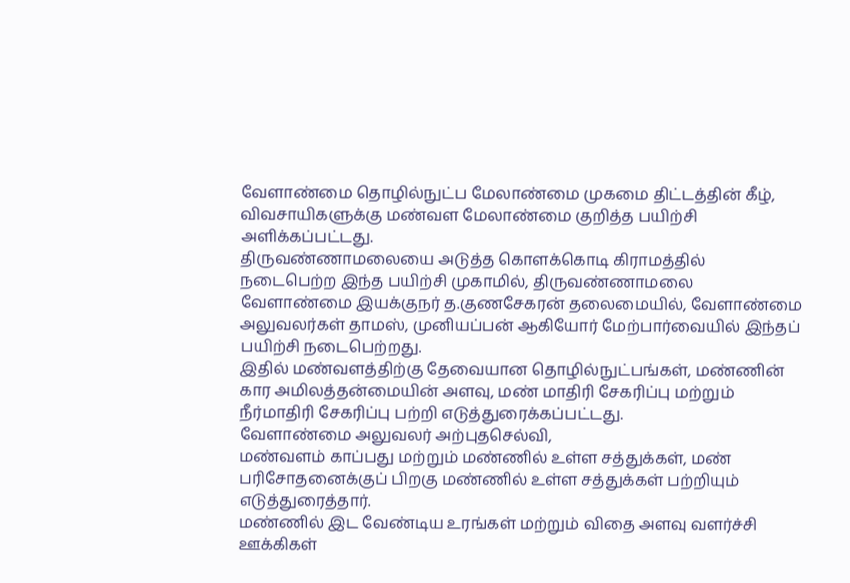வேளாண்மை தொழில்நுட்ப மேலாண்மை முகமை திட்டத்தின் கீழ், விவசாயிகளுக்கு மண்வள மேலாண்மை குறித்த பயிற்சி அளிக்கப்பட்டது.
திருவண்ணாமலையை அடுத்த கொளக்கொடி கிராமத்தில் நடைபெற்ற இந்த பயிற்சி முகாமில், திருவண்ணாமலை வேளாண்மை இயக்குநர் த.குணசேகரன் தலைமையில், வேளாண்மை அலுவலர்கள் தாமஸ், முனியப்பன் ஆகியோர் மேற்பார்வையில் இந்தப் பயிற்சி நடைபெற்றது.
இதில் மண்வளத்திற்கு தேவையான தொழில்நுட்பங்கள், மண்ணின் கார அமிலத்தன்மையின் அளவு, மண் மாதிரி சேகரிப்பு மற்றும் நீர்மாதிரி சேகரிப்பு பற்றி எடுத்துரைக்கப்பட்டது.
வேளாண்மை அலுவலர் அற்புதசெல்வி,
மண்வளம் காப்பது மற்றும் மண்ணில் உள்ள சத்துக்கள், மண் பரிசோதனைக்குப் பிறகு மண்ணில் உள்ள சத்துக்கள் பற்றியும் எடுத்துரைத்தார்.
மண்ணில் இட வேண்டிய உரங்கள் மற்றும் விதை அளவு வளர்ச்சி ஊக்கிகள்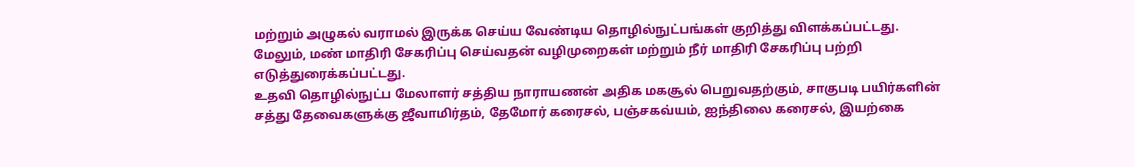மற்றும் அழுகல் வராமல் இருக்க செய்ய வேண்டிய தொழில்நுட்பங்கள் குறித்து விளக்கப்பட்டது.
மேலும், மண் மாதிரி சேகரிப்பு செய்வதன் வழிமுறைகள் மற்றும் நீர் மாதிரி சேகரிப்பு பற்றி எடுத்துரைக்கப்பட்டது.
உதவி தொழில்நுட்ப மேலாளர் சத்திய நாராயணன் அதிக மகசூல் பெறுவதற்கும், சாகுபடி பயிர்களின் சத்து தேவைகளுக்கு ஜீவாமிர்தம், தேமோர் கரைசல், பஞ்சகவ்யம், ஐந்திலை கரைசல், இயற்கை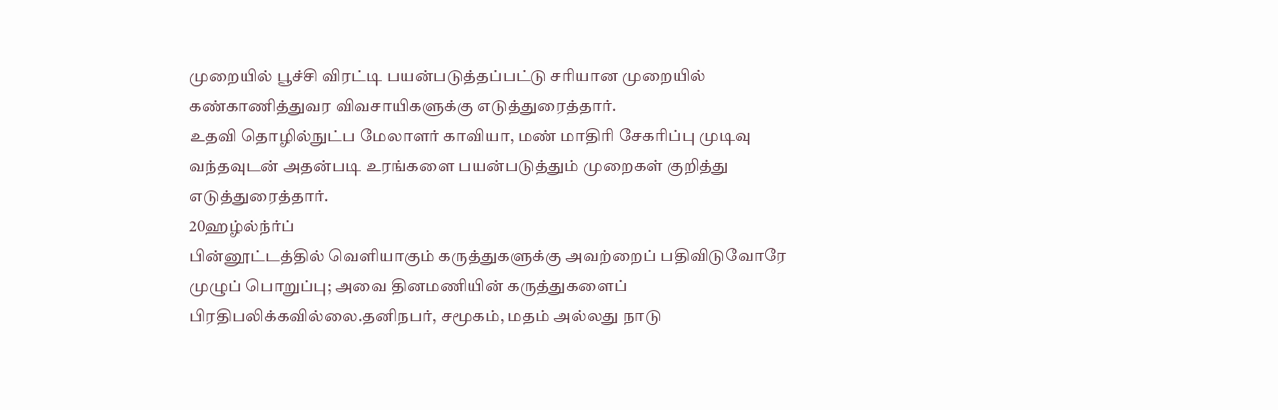முறையில் பூச்சி விரட்டி பயன்படுத்தப்பட்டு சரியான முறையில் கண்காணித்துவர விவசாயிகளுக்கு எடுத்துரைத்தார்.
உதவி தொழில்நுட்ப மேலாளர் காவியா, மண் மாதிரி சேகரிப்பு முடிவு வந்தவுடன் அதன்படி உரங்களை பயன்படுத்தும் முறைகள் குறித்து எடுத்துரைத்தார்.
20ஹழ்ல்ந்ர்ப்
பின்னூட்டத்தில் வெளியாகும் கருத்துகளுக்கு அவற்றைப் பதிவிடுவோரே முழுப் பொறுப்பு; அவை தினமணியின் கருத்துகளைப் பிரதிபலிக்கவில்லை.தனிநபர், சமூகம், மதம் அல்லது நாடு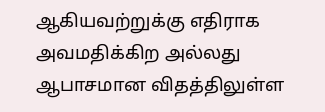ஆகியவற்றுக்கு எதிராக அவமதிக்கிற அல்லது ஆபாசமான விதத்திலுள்ள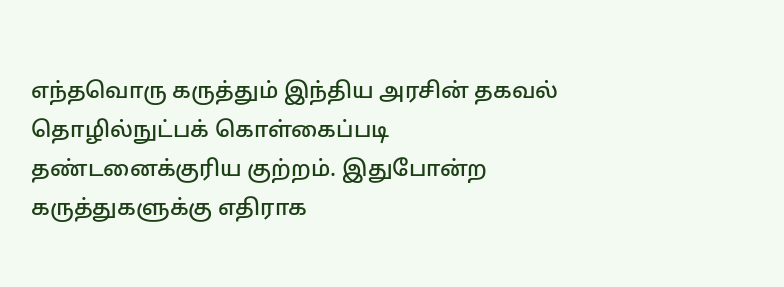எந்தவொரு கருத்தும் இந்திய அரசின் தகவல் தொழில்நுட்பக் கொள்கைப்படி தண்டனைக்குரிய குற்றம். இதுபோன்ற கருத்துகளுக்கு எதிராக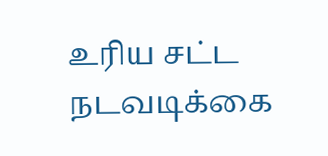உரிய சட்ட நடவடிக்கை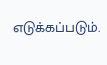எடுக்கப்படும்.